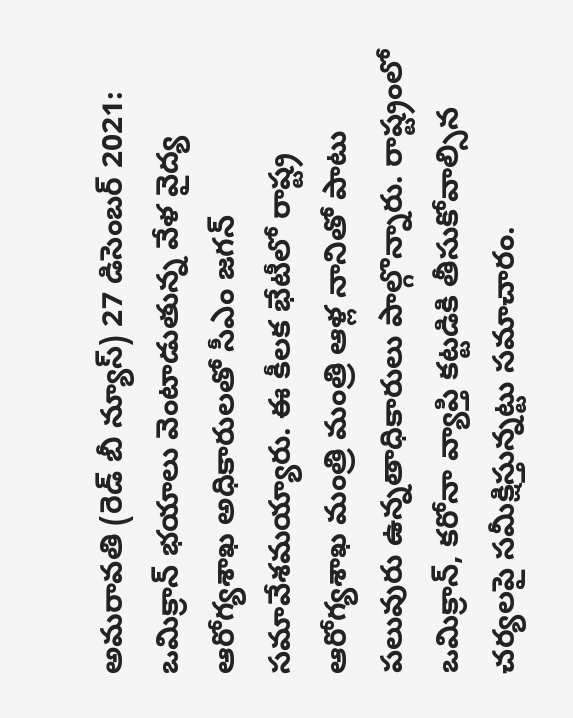అమరావతి (రెడ్ బీ న్యూస్) 27 డిసెంబర్ 2021: ఒమిక్రాన్ భయాలు వెంటాడుతున్న వేళ వైద్య ఆరోగ్యశాఖ అధికారులతో సీఎం జగన్ సమావేశమయ్యారు. ఈ కీలక భేటీలో రాష్ట్ర ఆరోగ్యశాఖ మంత్రి మంత్రి ఆళ్ల నానితో పాటు పలువురు ఉన్నతాధికారులు పాల్గొన్నారు. రాష్ట్రంలో ఒమిక్రాన్, కరోనా వ్యాప్తి కట్టడికి తీసుకోవాల్సిన చర్యలపై సమీక్షిస్తున్నట్టు సమాచారం.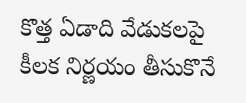కొత్త ఏడాది వేడుకలపై కీలక నిర్ణయం తీసుకొనే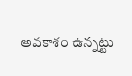అవకాశం ఉన్నట్టు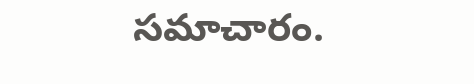సమాచారం.